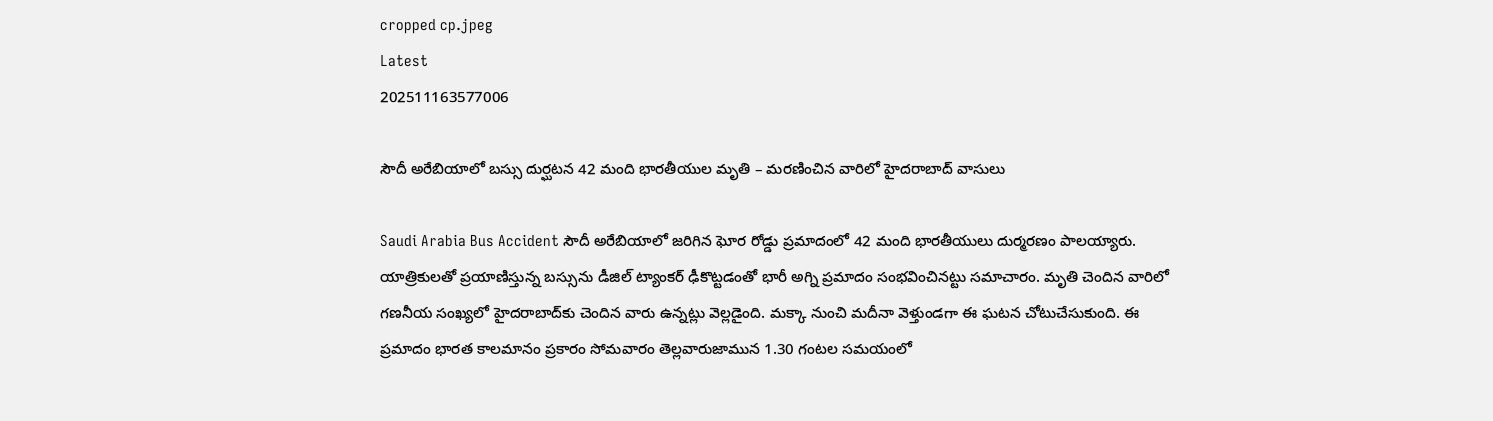cropped cp.jpeg
Latest
202511163577006

సౌదీ అరేబియాలో బస్సు దుర్ఘటన 42 మంది భారతీయుల మృతి – మరణించిన వారిలో హైదరాబాద్‌ వాసులు

Saudi Arabia Bus Accident సౌదీ అరేబియాలో జరిగిన ఘోర రోడ్డు ప్రమాదంలో 42 మంది భారతీయులు దుర్మరణం పాలయ్యారు. యాత్రికులతో ప్రయాణిస్తున్న బస్సును డీజిల్‌ ట్యాంకర్ ఢీకొట్టడంతో భారీ అగ్ని ప్రమాదం సంభవించినట్టు సమాచారం. మృతి చెందిన వారిలో గణనీయ సంఖ్యలో హైదరాబాద్‌కు చెందిన వారు ఉన్నట్లు వెల్లడైంది. మక్కా నుంచి మదీనా వెళ్తుండగా ఈ ఘటన చోటుచేసుకుంది. ఈ ప్రమాదం భారత కాలమానం ప్రకారం సోమవారం తెల్లవారుజామున 1.30 గంటల సమయంలో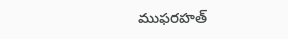ముఫరహత్‌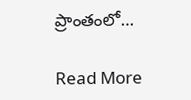ప్రాంతంలో…

Read More